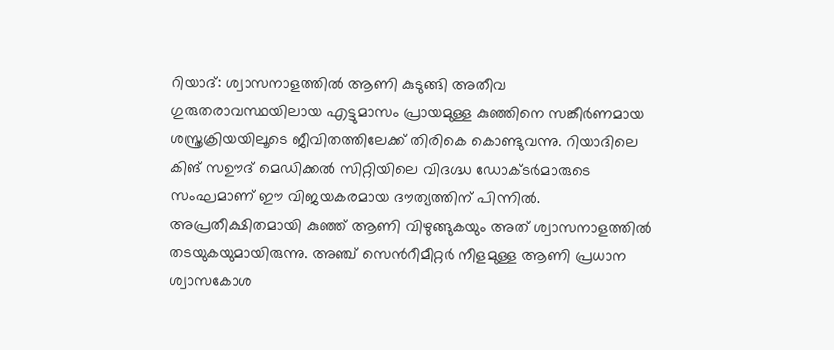റിയാദ്: ശ്വാസനാളത്തിൽ ആണി കുടുങ്ങി അതീവ ഗുരുതരാവസ്ഥയിലായ എട്ടുമാസം പ്രായമുള്ള കുഞ്ഞിനെ സങ്കീർണമായ ശസ്ത്രക്രിയയിലൂടെ ജീവിതത്തിലേക്ക് തിരികെ കൊണ്ടുവന്നു. റിയാദിലെ കിങ് സഊദ് മെഡിക്കൽ സിറ്റിയിലെ വിദഗ്ദ്ധ ഡോക്ടർമാരുടെ സംഘമാണ് ഈ വിജയകരമായ ദൗത്യത്തിന് പിന്നിൽ. അപ്രതീക്ഷിതമായി കുഞ്ഞ് ആണി വിഴുങ്ങുകയും അത് ശ്വാസനാളത്തിൽ തടയുകയുമായിരുന്നു. അഞ്ച് സെൻറീമീറ്റർ നീളമുള്ള ആണി പ്രധാന ശ്വാസകോശ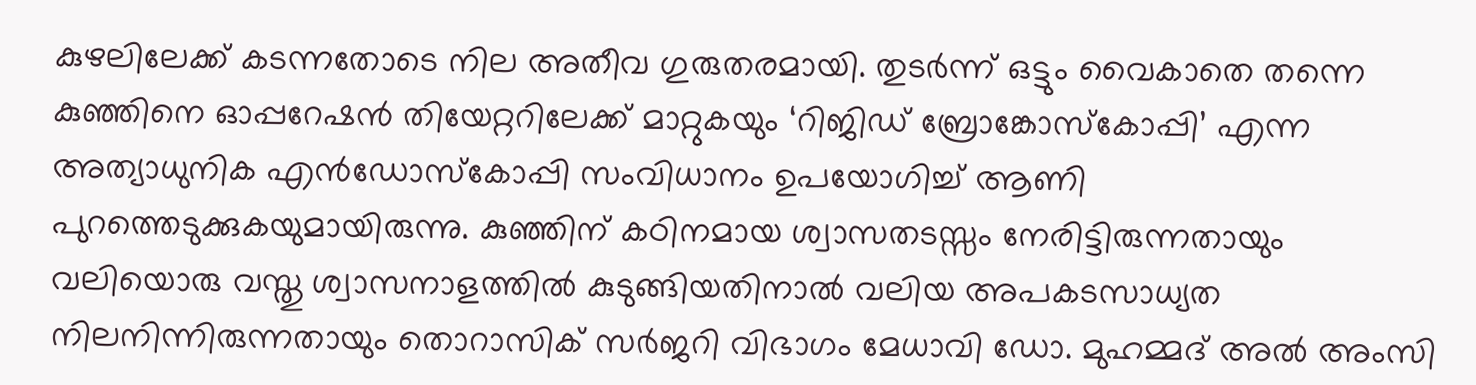കുഴലിലേക്ക് കടന്നതോടെ നില അതീവ ഗുരുതരമായി. തുടർന്ന് ഒട്ടും വൈകാതെ തന്നെ കുഞ്ഞിനെ ഓപ്പറേഷൻ തിയേറ്ററിലേക്ക് മാറ്റുകയും ‘റിജിഡ് ബ്രോങ്കോസ്കോപ്പി’ എന്ന അത്യാധുനിക എൻഡോസ്കോപ്പി സംവിധാനം ഉപയോഗിച്ച് ആണി പുറത്തെടുക്കുകയുമായിരുന്നു. കുഞ്ഞിന് കഠിനമായ ശ്വാസതടസ്സം നേരിട്ടിരുന്നതായും വലിയൊരു വസ്തു ശ്വാസനാളത്തിൽ കുടുങ്ങിയതിനാൽ വലിയ അപകടസാധ്യത നിലനിന്നിരുന്നതായും തൊറാസിക് സർജറി വിഭാഗം മേധാവി ഡോ. മുഹമ്മദ് അൽ അംസി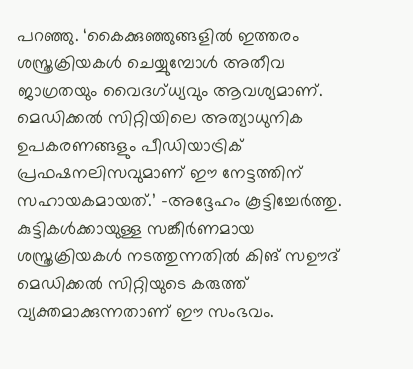പറഞ്ഞു. ‘കൈക്കുഞ്ഞുങ്ങളിൽ ഇത്തരം ശസ്ത്രക്രിയകൾ ചെയ്യുമ്പോൾ അതീവ ജാഗ്രതയും വൈദഗ്ധ്യവും ആവശ്യമാണ്. മെഡിക്കൽ സിറ്റിയിലെ അത്യാധുനിക ഉപകരണങ്ങളും പീഡിയാട്രിക് പ്രഫഷനലിസവുമാണ് ഈ നേട്ടത്തിന് സഹായകമായത്.’ -അദ്ദേഹം കൂട്ടിച്ചേർത്തു. കുട്ടികൾക്കായുള്ള സങ്കീർണമായ ശസ്ത്രക്രിയകൾ നടത്തുന്നതിൽ കിങ് സഊദ് മെഡിക്കൽ സിറ്റിയുടെ കരുത്ത് വ്യക്തമാക്കുന്നതാണ് ഈ സംഭവം.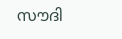സൗദി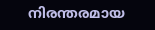നിരന്തരമായ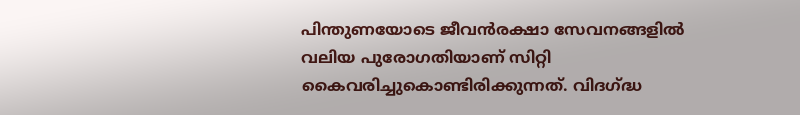പിന്തുണയോടെ ജീവൻരക്ഷാ സേവനങ്ങളിൽ വലിയ പുരോഗതിയാണ് സിറ്റി കൈവരിച്ചുകൊണ്ടിരിക്കുന്നത്. വിദഗ്ദ്ധ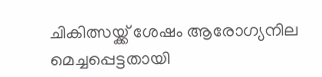ചികിത്സയ്ക്ക് ശേഷം ആരോഗ്യനില മെച്ചപ്പെട്ടതായി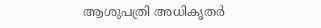ആശുപത്രി അധികൃതർ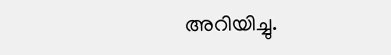അറിയിച്ചു.